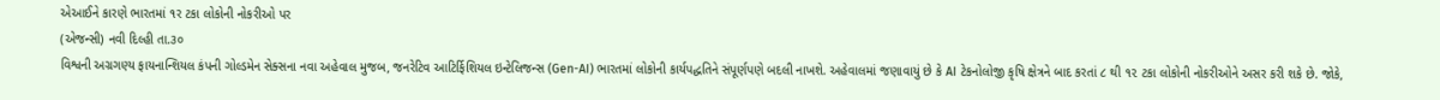એઆઈને કારણે ભારતમાં ૧ર ટકા લોકોની નોકરીઓ પર
(એજન્સી) નવી દિલ્હી તા.૩૦
વિશ્વની અગ્રગણ્ય ફાયનાન્શિયલ કંપની ગોલ્ડમેન સેક્સના નવા અહેવાલ મુજબ, જનરેટિવ આટિર્ફિશિયલ ઇન્ટેલિજન્સ (Gen-AI) ભારતમાં લોકોની કાર્યપદ્ધતિને સંપૂર્ણપણે બદલી નાખશે. અહેવાલમાં જણાવાયું છે કે AI ટેકનોલોજી કૃષિ ક્ષેત્રને બાદ કરતાં ૮ થી ૧૨ ટકા લોકોની નોકરીઓને અસર કરી શકે છે. જોકે,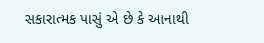સકારાત્મક પાસું એ છે કે આનાથી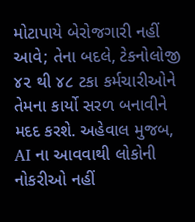મોટાપાયે બેરોજગારી નહીં આવે; તેના બદલે, ટેકનોલોજી ૪૨ થી ૪૮ ટકા કર્મચારીઓને તેમના કાર્યો સરળ બનાવીને મદદ કરશે. અહેવાલ મુજબ, AI ના આવવાથી લોકોની નોકરીઓ નહીં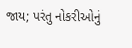જાય; પરંતુ નોકરીઓનું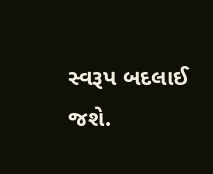સ્વરૂપ બદલાઈ જશે.